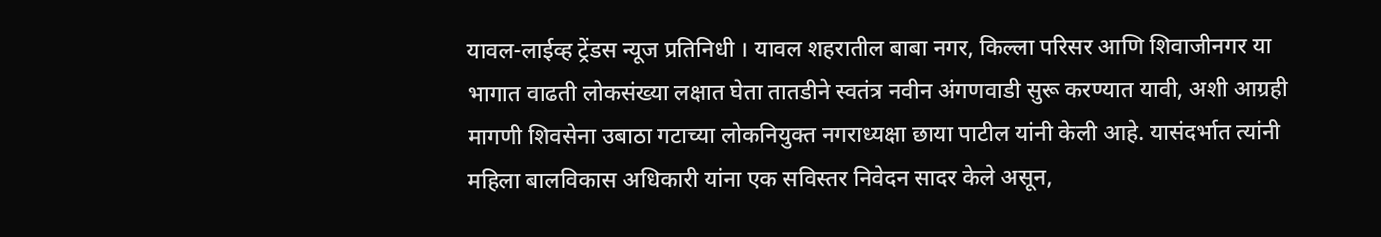यावल-लाईव्ह ट्रेंडस न्यूज प्रतिनिधी । यावल शहरातील बाबा नगर, किल्ला परिसर आणि शिवाजीनगर या भागात वाढती लोकसंख्या लक्षात घेता तातडीने स्वतंत्र नवीन अंगणवाडी सुरू करण्यात यावी, अशी आग्रही मागणी शिवसेना उबाठा गटाच्या लोकनियुक्त नगराध्यक्षा छाया पाटील यांनी केली आहे. यासंदर्भात त्यांनी महिला बालविकास अधिकारी यांना एक सविस्तर निवेदन सादर केले असून,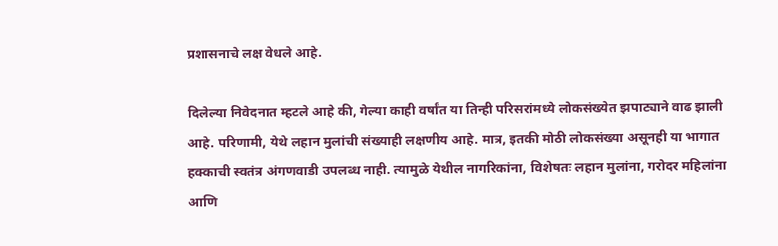प्रशासनाचे लक्ष वेधले आहे.

दिलेल्या निवेदनात म्हटले आहे की, गेल्या काही वर्षांत या तिन्ही परिसरांमध्ये लोकसंख्येत झपाट्याने वाढ झाली आहे. परिणामी, येथे लहान मुलांची संख्याही लक्षणीय आहे. मात्र, इतकी मोठी लोकसंख्या असूनही या भागात हक्काची स्वतंत्र अंगणवाडी उपलब्ध नाही. त्यामुळे येथील नागरिकांना, विशेषतः लहान मुलांना, गरोदर महिलांना आणि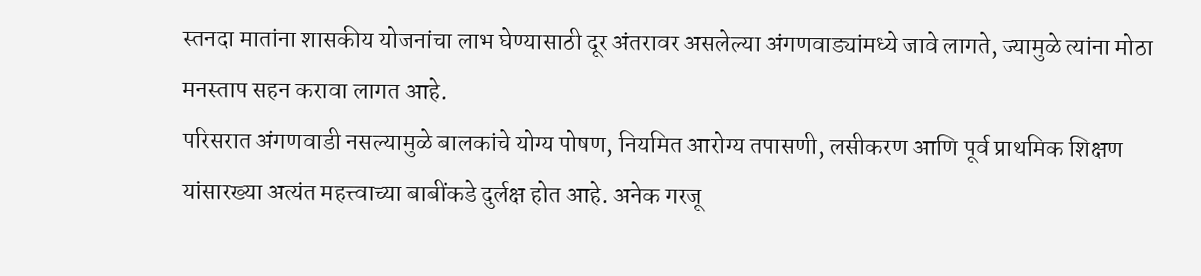स्तनदा मातांना शासकीय योजनांचा लाभ घेण्यासाठी दूर अंतरावर असलेल्या अंगणवाड्यांमध्ये जावे लागते, ज्यामुळे त्यांना मोठा मनस्ताप सहन करावा लागत आहे.
परिसरात अंगणवाडी नसल्यामुळे बालकांचे योग्य पोषण, नियमित आरोग्य तपासणी, लसीकरण आणि पूर्व प्राथमिक शिक्षण यांसारख्या अत्यंत महत्त्वाच्या बाबींकडे दुर्लक्ष होत आहे. अनेक गरजू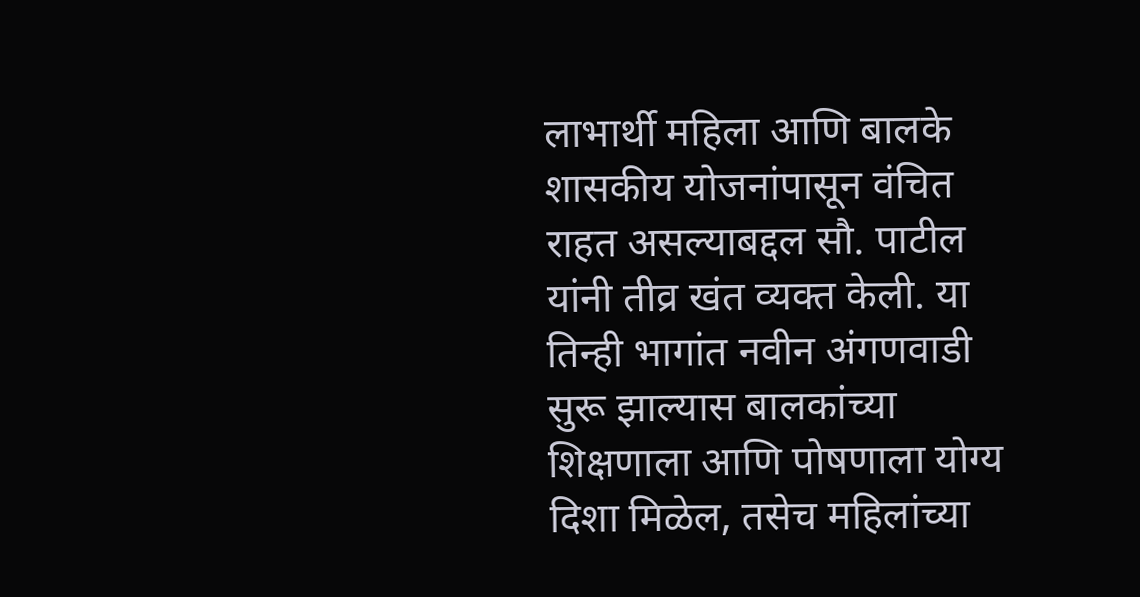लाभार्थी महिला आणि बालके शासकीय योजनांपासून वंचित राहत असल्याबद्दल सौ. पाटील यांनी तीव्र खंत व्यक्त केली. या तिन्ही भागांत नवीन अंगणवाडी सुरू झाल्यास बालकांच्या शिक्षणाला आणि पोषणाला योग्य दिशा मिळेल, तसेच महिलांच्या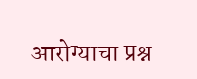आरोग्याचा प्रश्न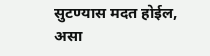सुटण्यास मदत होईल, असा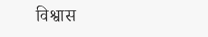विश्वास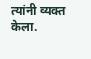त्यांनी व्यक्त केला.